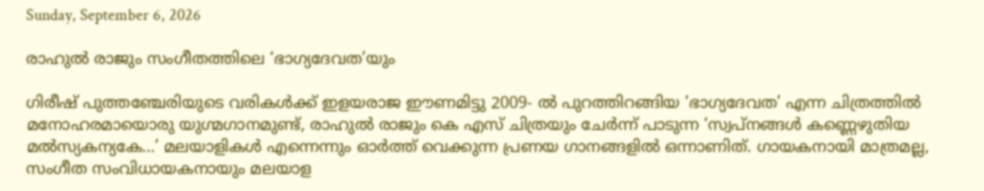Sunday, September 6, 2026

രാഹുല്‍ രാജും സംഗീതത്തിലെ ‘ഭാഗ്യദേവത’യും

ഗിരീഷ് പുത്തഞ്ചേരിയുടെ വരികള്‍ക്ക് ഇളയരാജ ഈണമിട്ടു 2009- ല്‍ പുറത്തിറങ്ങിയ ‘ഭാഗ്യദേവത’ എന്ന ചിത്രത്തില്‍ മനോഹരമായൊരു യുഗ്മഗാനമുണ്ട്, രാഹുല്‍ രാജും കെ എസ് ചിത്രയും ചേര്‍ന്ന് പാടുന്ന ‘സ്വപ്നങ്ങള്‍ കണ്ണെഴുതിയ മല്‍സ്യകന്യകേ…’ മലയാളികള്‍ എന്നെന്നും ഓര്‍ത്ത് വെക്കുന്ന പ്രണയ ഗാനങ്ങളില്‍ ഒന്നാണിത്. ഗായകനായി മാത്രമല്ല, സംഗീത സംവിധായകനായും മലയാള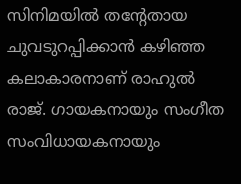സിനിമയില്‍ തന്‍റേതായ ചുവടുറപ്പിക്കാന്‍ കഴിഞ്ഞ കലാകാരനാണ് രാഹുല്‍ രാജ്. ഗായകനായും സംഗീത സംവിധായകനായും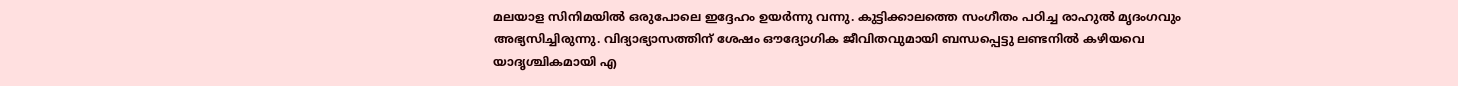മലയാള സിനിമയില്‍ ഒരുപോലെ ഇദ്ദേഹം ഉയര്‍ന്നു വന്നു. കുട്ടിക്കാലത്തെ സംഗീതം പഠിച്ച രാഹുല്‍ മൃദംഗവും അഭ്യസിച്ചിരുന്നു. വിദ്യാഭ്യാസത്തിന് ശേഷം ഔദ്യോഗിക ജീവിതവുമായി ബന്ധപ്പെട്ടു ലണ്ടനില്‍ കഴിയവെ യാദൃശ്ചികമായി എ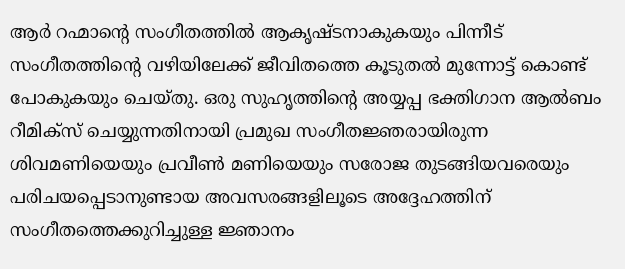ആര്‍ റഹ്മാന്‍റെ സംഗീതത്തില്‍ ആകൃഷ്ടനാകുകയും പിന്നീട് സംഗീതത്തിന്‍റെ വഴിയിലേക്ക് ജീവിതത്തെ കൂടുതല്‍ മുന്നോട്ട് കൊണ്ട് പോകുകയും ചെയ്തു. ഒരു സുഹൃത്തിന്‍റെ അയ്യപ്പ ഭക്തിഗാന ആല്‍ബം റീമിക്സ് ചെയ്യുന്നതിനായി പ്രമുഖ സംഗീതജ്ഞരായിരുന്ന ശിവമണിയെയും പ്രവീണ്‍ മണിയെയും സരോജ തുടങ്ങിയവരെയും പരിചയപ്പെടാനുണ്ടായ അവസരങ്ങളിലൂടെ അദ്ദേഹത്തിന് സംഗീതത്തെക്കുറിച്ചുള്ള ജ്ഞാനം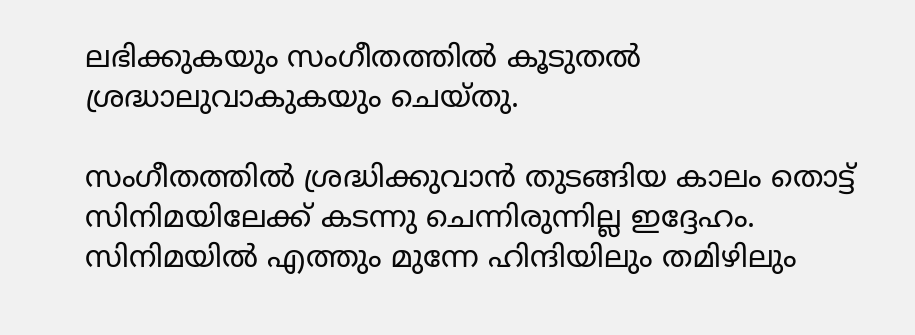ലഭിക്കുകയും സംഗീതത്തില്‍ കൂടുതല്‍ ശ്രദ്ധാലുവാകുകയും ചെയ്തു.

സംഗീതത്തില്‍ ശ്രദ്ധിക്കുവാന്‍ തുടങ്ങിയ കാലം തൊട്ട് സിനിമയിലേക്ക് കടന്നു ചെന്നിരുന്നില്ല ഇദ്ദേഹം. സിനിമയില്‍ എത്തും മുന്നേ ഹിന്ദിയിലും തമിഴിലും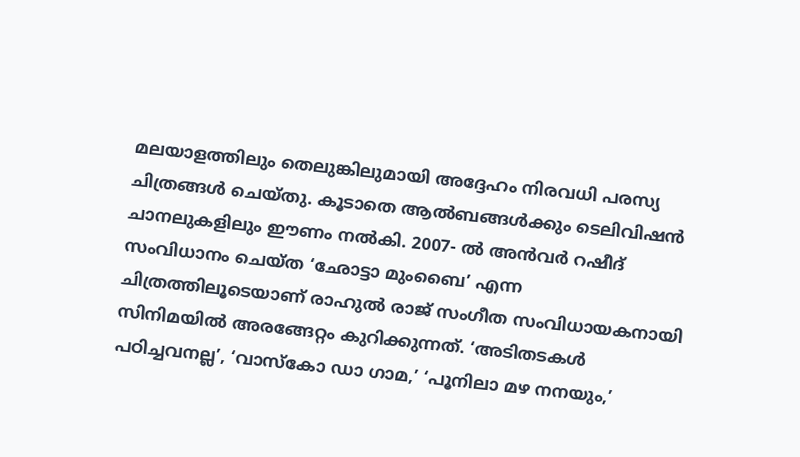മലയാളത്തിലും തെലുങ്കിലുമായി അദ്ദേഹം നിരവധി പരസ്യ ചിത്രങ്ങള്‍ ചെയ്തു. കൂടാതെ ആല്‍ബങ്ങള്‍ക്കും ടെലിവിഷന്‍ ചാനലുകളിലും ഈണം നല്‍കി. 2007- ല്‍ അന്‍വര്‍ റഷീദ് സംവിധാനം ചെയ്ത ‘ഛോട്ടാ മുംബൈ’ എന്ന ചിത്രത്തിലൂടെയാണ് രാഹുല്‍ രാജ് സംഗീത സംവിധായകനായി സിനിമയില്‍ അരങ്ങേറ്റം കുറിക്കുന്നത്. ‘അടിതടകള്‍ പഠിച്ചവനല്ല’, ‘വാസ്കോ ഡാ ഗാമ,’ ‘പൂനിലാ മഴ നനയും,’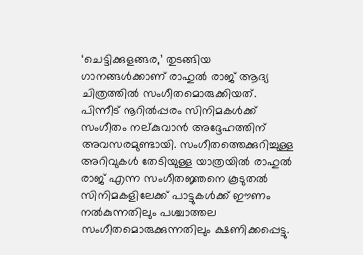‘ചെട്ടിക്കുളങ്ങര,’ തുടങ്ങിയ ഗാനങ്ങള്‍ക്കാണ് രാഹുല്‍ രാജ് ആദ്യ ചിത്രത്തില്‍ സംഗീതമൊരുക്കിയത്. പിന്നീട് നൂറില്‍പ്പരം സിനിമകള്‍ക്ക് സംഗീതം നല്കുവാന്‍ അദ്ദേഹത്തിന് അവസരമുണ്ടായി. സംഗീതത്തെക്കുറിച്ചുള്ള അറിവുകള്‍ തേടിയുള്ള യാത്രയില്‍ രാഹുല്‍ രാജ് എന്ന സംഗീതജ്ഞനെ കൂടുതല്‍ സിനിമകളിലേക്ക് പാട്ടുകള്‍ക്ക് ഈണം നല്‍കുന്നതിലും പശ്ചാത്തല സംഗീതമൊരുക്കുന്നതിലും ക്ഷണിക്കപ്പെട്ടു.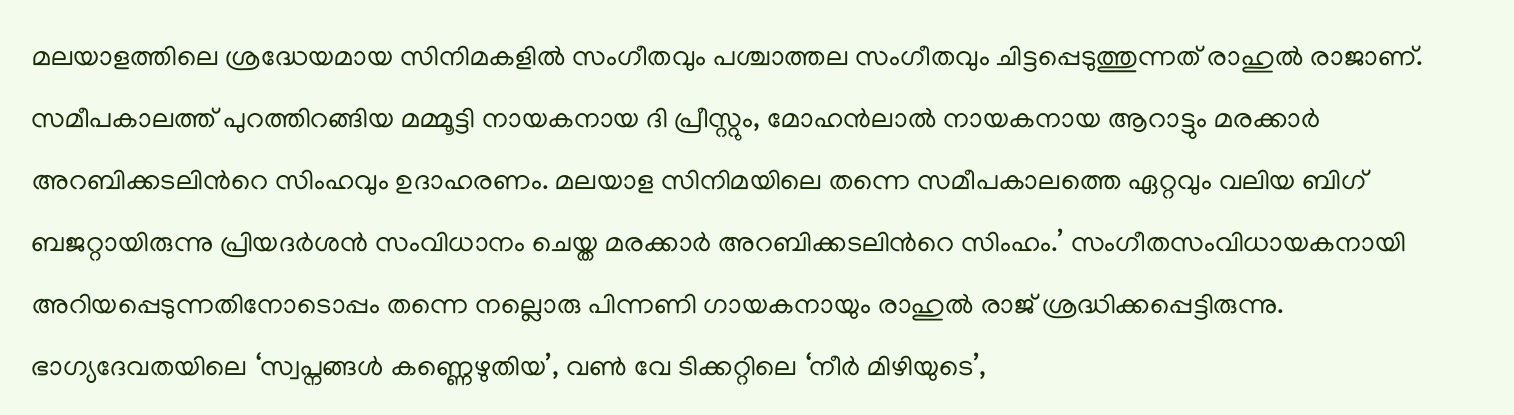മലയാളത്തിലെ ശ്രദ്ധേയമായ സിനിമകളില്‍ സംഗീതവും പശ്ചാത്തല സംഗീതവും ചിട്ടപ്പെടുത്തുന്നത് രാഹുല്‍ രാജാണ്. സമീപകാലത്ത് പുറത്തിറങ്ങിയ മമ്മൂട്ടി നായകനായ ദി പ്രീസ്റ്റും, മോഹന്‍ലാല്‍ നായകനായ ആറാട്ടും മരക്കാര്‍ അറബിക്കടലിന്‍റെ സിംഹവും ഉദാഹരണം. മലയാള സിനിമയിലെ തന്നെ സമീപകാലത്തെ ഏറ്റവും വലിയ ബിഗ് ബജറ്റായിരുന്നു പ്രിയദര്‍ശന്‍ സംവിധാനം ചെയ്ത മരക്കാര്‍ അറബിക്കടലിന്‍റെ സിംഹം.’ സംഗീതസംവിധായകനായി അറിയപ്പെടുന്നതിനോടൊപ്പം തന്നെ നല്ലൊരു പിന്നണി ഗായകനായും രാഹുല്‍ രാജ് ശ്രദ്ധിക്കപ്പെട്ടിരുന്നു. ഭാഗ്യദേവതയിലെ ‘സ്വപ്നങ്ങള്‍ കണ്ണെഴുതിയ’, വണ്‍ വേ ടിക്കറ്റിലെ ‘നീര്‍ മിഴിയുടെ’,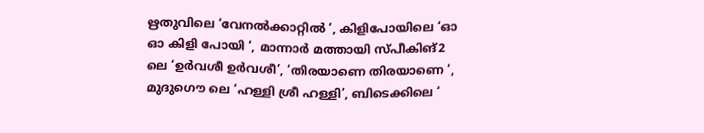ഋതുവിലെ ‘വേനല്‍ക്കാറ്റില്‍ ‘, കിളിപോയിലെ ‘ഓ ഓ കിളി പോയി ‘, മാന്നാര്‍ മത്തായി സ്പീകിങ്2 ലെ ‘ഉര്‍വശീ ഉര്‍വശീ’, ‘തിരയാണെ തിരയാണെ ‘, മുദുഗൌ ലെ ‘ഹള്ളി ശ്രീ ഹള്ളി’, ബിടെക്കിലെ ‘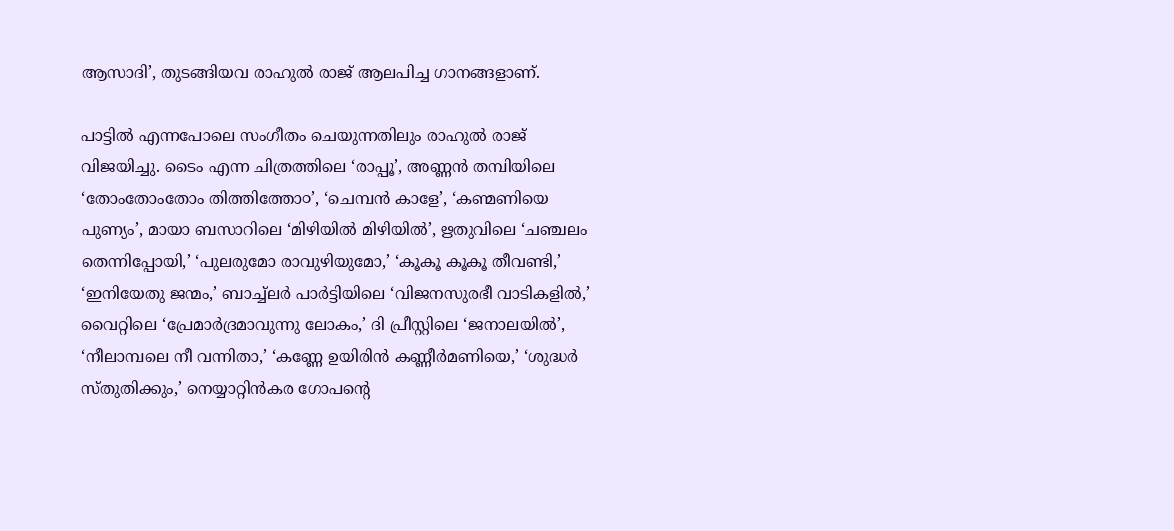ആസാദി’, തുടങ്ങിയവ രാഹുല്‍ രാജ് ആലപിച്ച ഗാനങ്ങളാണ്.

പാട്ടില്‍ എന്നപോലെ സംഗീതം ചെയുന്നതിലും രാഹുല്‍ രാജ് വിജയിച്ചു. ടൈം എന്ന ചിത്രത്തിലെ ‘രാപ്പൂ’, അണ്ണന്‍ തമ്പിയിലെ ‘തോംതോംതോം തിത്തിത്തോ൦’, ‘ചെമ്പന്‍ കാളേ’, ‘കണ്മണിയെ പുണ്യം’, മായാ ബസാറിലെ ‘മിഴിയില്‍ മിഴിയില്‍’, ഋതുവിലെ ‘ചഞ്ചലം തെന്നിപ്പോയി,’ ‘പുലരുമോ രാവുഴിയുമോ,’ ‘കൂകൂ കൂകൂ തീവണ്ടി,’ ‘ഇനിയേതു ജന്മം,’ ബാച്ച്ലര്‍ പാര്‍ട്ടിയിലെ ‘വിജനസുരഭീ വാടികളില്‍,’ വൈറ്റിലെ ‘പ്രേമാര്‍ദ്രമാവുന്നു ലോകം,’ ദി പ്രീസ്റ്റിലെ ‘ജനാലയില്‍’, ‘നീലാമ്പലെ നീ വന്നിതാ,’ ‘കണ്ണേ ഉയിരിന്‍ കണ്ണീര്‍മണിയെ,’ ‘ശുദ്ധര്‍ സ്തുതിക്കും,’ നെയ്യാറ്റിന്‍കര ഗോപന്‍റെ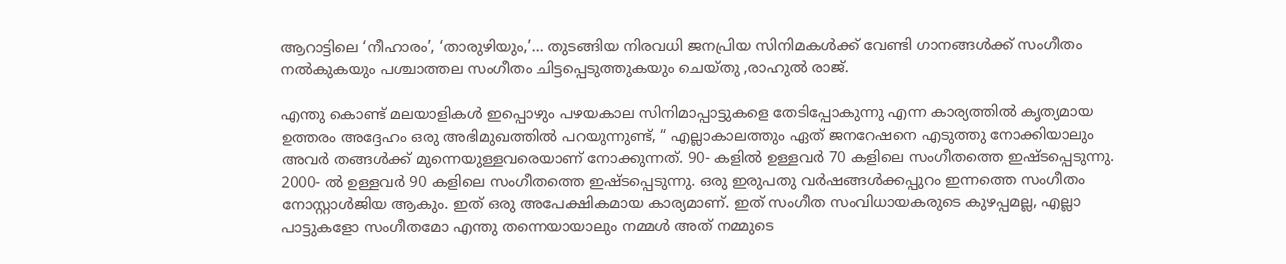ആറാട്ടിലെ ‘നീഹാരം’, ‘താരുഴിയും,’… തുടങ്ങിയ നിരവധി ജനപ്രിയ സിനിമകള്‍ക്ക് വേണ്ടി ഗാനങ്ങള്‍ക്ക് സംഗീതം നല്‍കുകയും പശ്ചാത്തല സംഗീതം ചിട്ടപ്പെടുത്തുകയും ചെയ്തു ,രാഹുല്‍ രാജ്.

എന്തു കൊണ്ട് മലയാളികള്‍ ഇപ്പൊഴും പഴയകാല സിനിമാപ്പാട്ടുകളെ തേടിപ്പോകുന്നു എന്ന കാര്യത്തില്‍ കൃത്യമായ ഉത്തരം അദ്ദേഹം ഒരു അഭിമുഖത്തില്‍ പറയുന്നുണ്ട്, “ എല്ലാകാലത്തും ഏത് ജനറേഷനെ എടുത്തു നോക്കിയാലും അവര്‍ തങ്ങള്‍ക്ക് മുന്നെയുള്ളവരെയാണ് നോക്കുന്നത്. 90- കളില്‍ ഉള്ളവര്‍ 70 കളിലെ സംഗീതത്തെ ഇഷ്ടപ്പെടുന്നു. 2000- ല്‍ ഉള്ളവര്‍ 90 കളിലെ സംഗീതത്തെ ഇഷ്ടപ്പെടുന്നു. ഒരു ഇരുപതു വര്‍ഷങ്ങള്‍ക്കപ്പുറം ഇന്നത്തെ സംഗീതം നോസ്റ്റാള്‍ജിയ ആകും. ഇത് ഒരു അപേക്ഷികമായ കാര്യമാണ്. ഇത് സംഗീത സംവിധായകരുടെ കുഴപ്പമല്ല, എല്ലാ പാട്ടുകളോ സംഗീതമോ എന്തു തന്നെയായാലും നമ്മള്‍ അത് നമ്മുടെ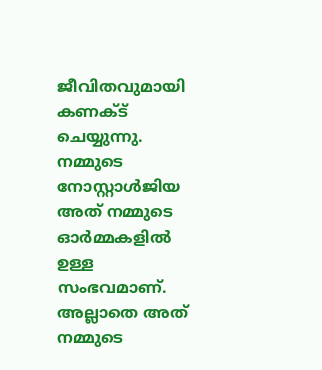ജീവിതവുമായി കണക്ട് ചെയ്യുന്നു. നമ്മുടെ നോസ്റ്റാള്‍ജിയ അത് നമ്മുടെ ഓര്‍മ്മകളില്‍ ഉള്ള സംഭവമാണ്. അല്ലാതെ അത് നമ്മുടെ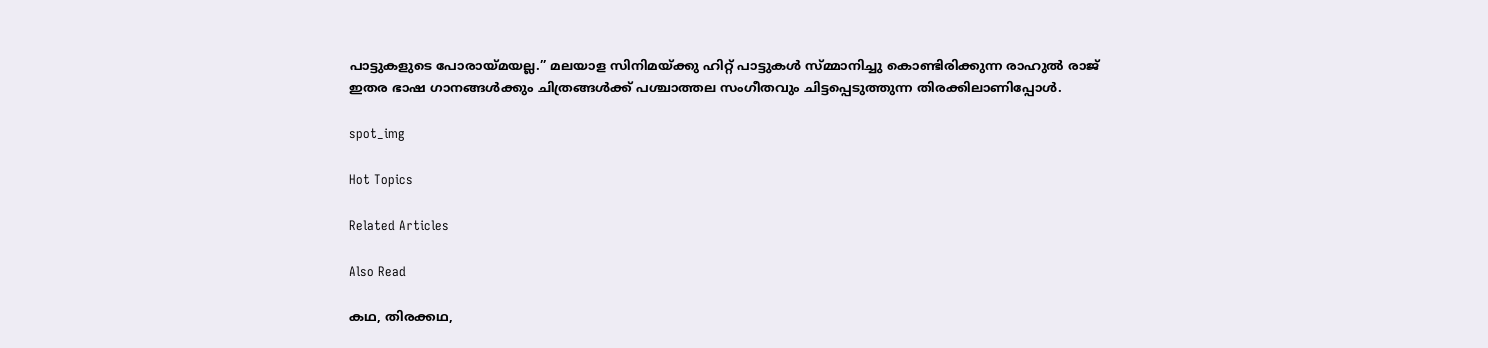പാട്ടുകളുടെ പോരായ്മയല്ല.” മലയാള സിനിമയ്ക്കു ഹിറ്റ് പാട്ടുകള്‍ സ്മ്മാനിച്ചു കൊണ്ടിരിക്കുന്ന രാഹുല്‍ രാജ് ഇതര ഭാഷ ഗാനങ്ങള്‍ക്കും ചിത്രങ്ങള്‍ക്ക് പശ്ചാത്തല സംഗീതവും ചിട്ടപ്പെടുത്തുന്ന തിരക്കിലാണിപ്പോള്‍.

spot_img

Hot Topics

Related Articles

Also Read

കഥ, തിരക്കഥ,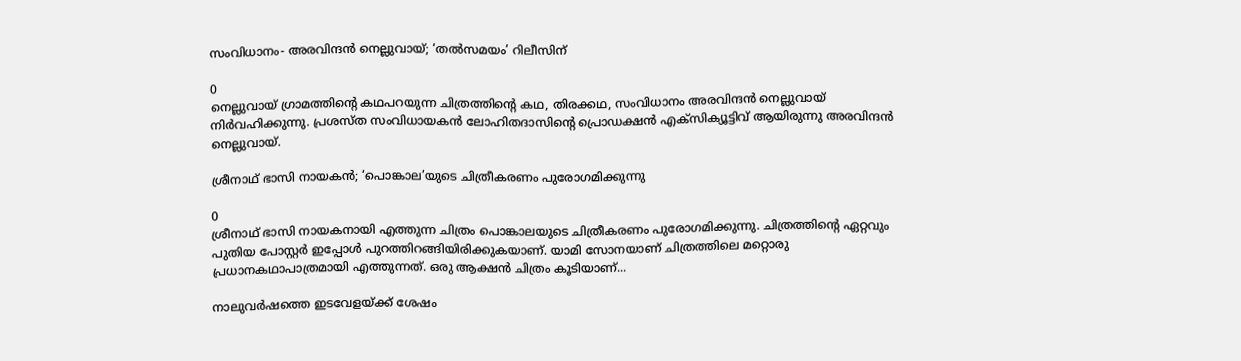സംവിധാനം- അരവിന്ദന്‍ നെല്ലുവായ്; ‘തല്‍സമയം’ റിലീസിന്

0
നെല്ലുവായ് ഗ്രാമത്തിന്‍റെ കഥപറയുന്ന ചിത്രത്തിന്‍റെ കഥ, തിരക്കഥ, സംവിധാനം അരവിന്ദന്‍ നെല്ലുവായ് നിര്‍വഹിക്കുന്നു. പ്രശസ്ത സംവിധായകന്‍ ലോഹിതദാസിന്‍റെ പ്രൊഡക്ഷന്‍ എക്സിക്യൂട്ടിവ് ആയിരുന്നു അരവിന്ദന്‍ നെല്ലുവായ്.

ശ്രീനാഥ് ഭാസി നായകൻ; ‘പൊങ്കാല’യുടെ ചിത്രീകരണം പുരോഗമിക്കുന്നു

0
ശ്രീനാഥ് ഭാസി നായകനായി എത്തുന്ന ചിത്രം പൊങ്കാലയുടെ ചിത്രീകരണം പുരോഗമിക്കുന്നു. ചിത്രത്തിന്റെ ഏറ്റവും പുതിയ പോസ്റ്റർ ഇപ്പോൾ പുറത്തിറങ്ങിയിരിക്കുകയാണ്. യാമി സോനയാണ് ചിത്രത്തിലെ മറ്റൊരു പ്രധാനകഥാപാത്രമായി എത്തുന്നത്. ഒരു ആക്ഷൻ ചിത്രം കൂടിയാണ്...

നാലുവര്‍ഷത്തെ ഇടവേളയ്ക്ക് ശേഷം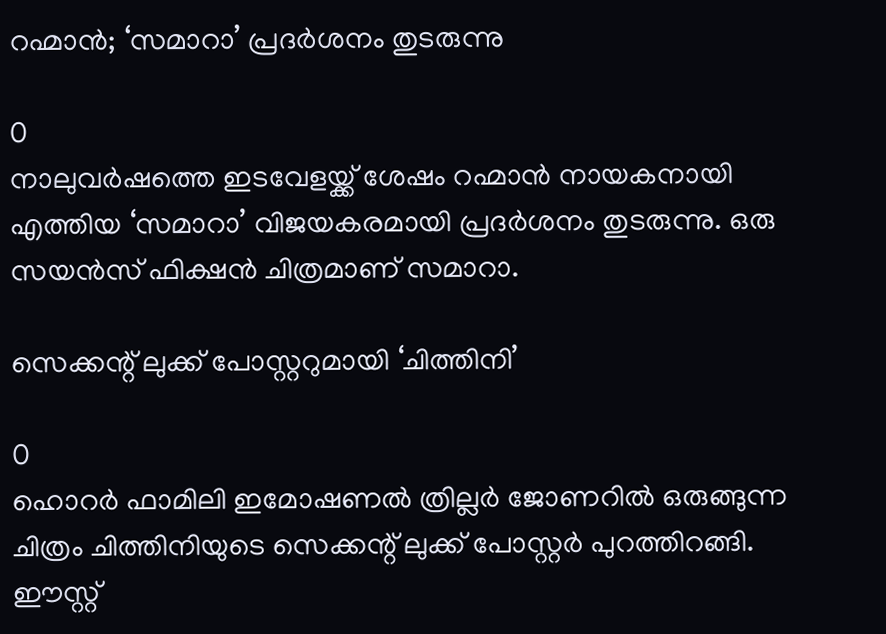റഹ്മാന്‍; ‘സമാറാ’ പ്രദര്‍ശനം തുടരുന്നു

0
നാലുവര്‍ഷത്തെ ഇടവേളയ്ക്ക് ശേഷം റഹ്മാന്‍ നായകനായി എത്തിയ ‘സമാറാ’ വിജയകരമായി പ്രദര്‍ശനം തുടരുന്നു. ഒരു സയന്‍സ് ഫിക്ഷന്‍ ചിത്രമാണ് സമാറാ.

സെക്കന്റ് ലുക്ക് പോസ്റ്ററുമായി ‘ചിത്തിനി’

0
ഹൊറർ ഫാമിലി ഇമോഷണൽ ത്രില്ലർ ജോണറിൽ ഒരുങ്ങുന്ന ചിത്രം ചിത്തിനിയുടെ സെക്കന്റ് ലുക്ക് പോസ്റ്റർ പുറത്തിറങ്ങി. ഈസ്റ്റ്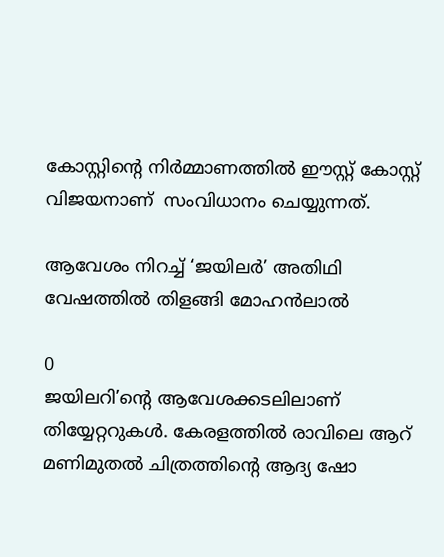കോസ്റ്റിന്റെ നിർമ്മാണത്തിൽ ഈസ്റ്റ് കോസ്റ്റ് വിജയനാണ്  സംവിധാനം ചെയ്യുന്നത്.

ആവേശം നിറച്ച് ‘ജയിലര്‍’ അതിഥി വേഷത്തില്‍ തിളങ്ങി മോഹന്‍ലാല്‍

0
ജയിലറി’ന്‍റെ ആവേശക്കടലിലാണ് തിയ്യേറ്ററുകള്‍. കേരളത്തില്‍ രാവിലെ ആറ് മണിമുതല്‍ ചിത്രത്തിന്‍റെ ആദ്യ ഷോ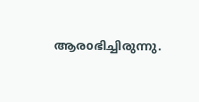ആരoഭിച്ചിരുന്നു.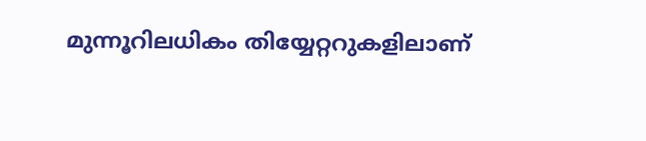മുന്നൂറിലധികം തിയ്യേറ്ററുകളിലാണ്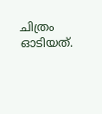ചിത്രം ഓടിയത്.